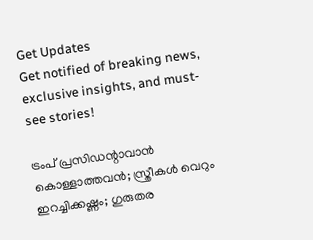Get Updates
Get notified of breaking news, exclusive insights, and must-see stories!

ട്രംപ് പ്രസിഡന്റാവാന്‍ കൊള്ളാത്തവന്‍; സ്ത്രീകള്‍ വെറും ഇറച്ചിക്കഷ്ണം; ഗുരുതര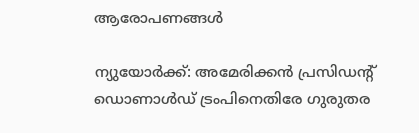ആരോപണങ്ങള്‍

ന്യുയോര്‍ക്ക്: അമേരിക്കന്‍ പ്രസിഡന്റ് ഡൊണാള്‍ഡ് ട്രംപിനെതിരേ ഗുരുതര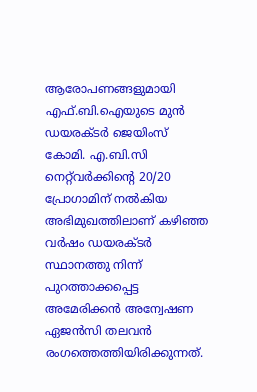ആരോപണങ്ങളുമായി എഫ്.ബി.ഐയുടെ മുന്‍ ഡയരക്ടര്‍ ജെയിംസ് കോമി. എ.ബി.സി നെറ്റ്‌വര്‍ക്കിന്റെ 20/20 പ്രോഗാമിന് നല്‍കിയ അഭിമുഖത്തിലാണ് കഴിഞ്ഞ വര്‍ഷം ഡയരക്ടര്‍ സ്ഥാനത്തു നിന്ന് പുറത്താക്കപ്പെട്ട അമേരിക്കന്‍ അന്വേഷണ ഏജന്‍സി തലവന്‍ രംഗത്തെത്തിയിരിക്കുന്നത്.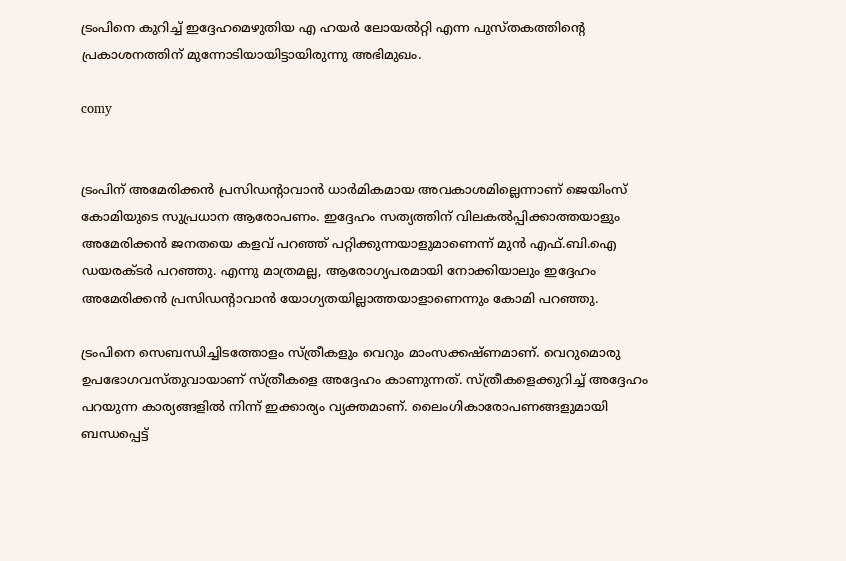ട്രംപിനെ കുറിച്ച് ഇദ്ദേഹമെഴുതിയ എ ഹയര്‍ ലോയല്‍റ്റി എന്ന പുസ്തകത്തിന്റെ പ്രകാശനത്തിന് മുന്നോടിയായിട്ടായിരുന്നു അഭിമുഖം.

comy


ട്രംപിന് അമേരിക്കന്‍ പ്രസിഡന്റാവാന്‍ ധാര്‍മികമായ അവകാശമില്ലെന്നാണ് ജെയിംസ് കോമിയുടെ സുപ്രധാന ആരോപണം. ഇദ്ദേഹം സത്യത്തിന് വിലകല്‍പ്പിക്കാത്തയാളും അമേരിക്കന്‍ ജനതയെ കളവ് പറഞ്ഞ് പറ്റിക്കുന്നയാളുമാണെന്ന് മുന്‍ എഫ്.ബി.ഐ ഡയരക്ടര്‍ പറഞ്ഞു. എന്നു മാത്രമല്ല, ആരോഗ്യപരമായി നോക്കിയാലും ഇദ്ദേഹം അമേരിക്കന്‍ പ്രസിഡന്റാവാന്‍ യോഗ്യതയില്ലാത്തയാളാണെന്നും കോമി പറഞ്ഞു.

ട്രംപിനെ സെബന്ധിച്ചിടത്തോളം സ്ത്രീകളും വെറും മാംസക്കഷ്ണമാണ്. വെറുമൊരു ഉപഭോഗവസ്തുവായാണ് സ്ത്രീകളെ അദ്ദേഹം കാണുന്നത്. സ്ത്രീകളെക്കുറിച്ച് അദ്ദേഹം പറയുന്ന കാര്യങ്ങളില്‍ നിന്ന് ഇക്കാര്യം വ്യക്തമാണ്. ലൈംഗികാരോപണങ്ങളുമായി ബന്ധപ്പെട്ട്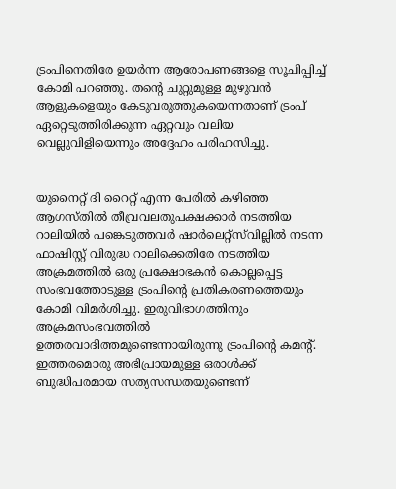ട്രംപിനെതിരേ ഉയര്‍ന്ന ആരോപണങ്ങളെ സൂചിപ്പിച്ച് കോമി പറഞ്ഞു. തന്റെ ചുറ്റുമുള്ള മുഴുവന്‍ ആളുകളെയും കേടുവരുത്തുകയെന്നതാണ് ട്രംപ് ഏറ്റെടുത്തിരിക്കുന്ന ഏറ്റവും വലിയ വെല്ലുവിളിയെന്നും അദ്ദേഹം പരിഹസിച്ചു.


യുനൈറ്റ് ദി റൈറ്റ് എന്ന പേരില്‍ കഴിഞ്ഞ ആഗസ്തില്‍ തീവ്രവലതുപക്ഷക്കാര്‍ നടത്തിയ റാലിയില്‍ പങ്കെടുത്തവര്‍ ഷാര്‍ലെറ്റ്‌സ്‌വില്ലില്‍ നടന്ന ഫാഷിസ്റ്റ് വിരുദ്ധ റാലിക്കെതിരേ നടത്തിയ അക്രമത്തില്‍ ഒരു പ്രക്ഷോഭകന്‍ കൊല്ലപ്പെട്ട സംഭവത്തോടുള്ള ട്രംപിന്റെ പ്രതികരണത്തെയും കോമി വിമര്‍ശിച്ചു. ഇരുവിഭാഗത്തിനും അക്രമസംഭവത്തില്‍ ഉത്തരവാദിത്തമുണ്ടെന്നായിരുന്നു ട്രംപിന്റെ കമന്റ്. ഇത്തരമൊരു അഭിപ്രായമുള്ള ഒരാള്‍ക്ക് ബുദ്ധിപരമായ സത്യസന്ധതയുണ്ടെന്ന്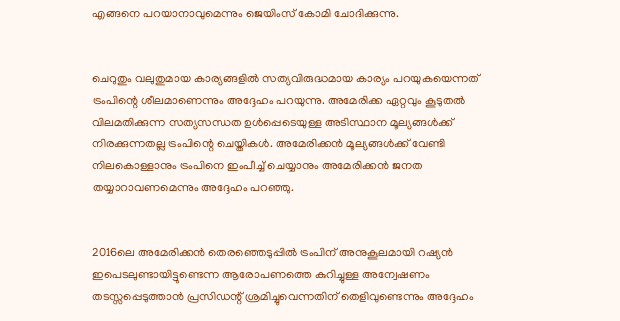എങ്ങനെ പറയാനാവുമെന്നും ജെയിംസ് കോമി ചോദിക്കുന്നു.


ചെറുതും വലുതുമായ കാര്യങ്ങളില്‍ സത്യവിരുദ്ധമായ കാര്യം പറയുകയെന്നത് ട്രംപിന്റെ ശീലമാണെന്നും അദ്ദേഹം പറയുന്നു. അമേരിക്ക ഏറ്റവും കൂടുതല്‍ വിലമതിക്കുന്ന സത്യസന്ധത ഉള്‍പ്പെടെയുള്ള അടിസ്ഥാന മൂല്യങ്ങള്‍ക്ക് നിരക്കുന്നതല്ല ട്രംപിന്റെ ചെയ്തികള്‍. അമേരിക്കന്‍ മൂല്യങ്ങള്‍ക്ക് വേണ്ടി നിലകൊള്ളാനും ട്രംപിനെ ഇംപീച്ച് ചെയ്യാനും അമേരിക്കന്‍ ജനത തയ്യാറാവണമെന്നും അദ്ദേഹം പറഞ്ഞു.


2016ലെ അമേരിക്കന്‍ തെരഞ്ഞെടുപ്പില്‍ ട്രംപിന് അനുകൂലമായി റഷ്യന്‍ ഇപെടലുണ്ടായിട്ടുണ്ടെന്ന ആരോപണത്തെ കുറിച്ചുള്ള അന്വേഷണം തടസ്സപ്പെടുത്താന്‍ പ്രസിഡന്റ് ശ്രമിച്ചുവെന്നതിന് തെളിവുണ്ടെന്നും അദ്ദേഹം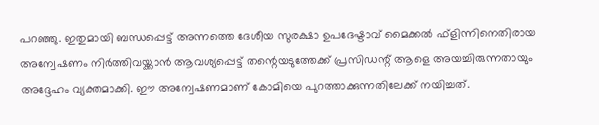പറഞ്ഞു. ഇതുമായി ബന്ധപ്പെട്ട് അന്നത്തെ ദേശീയ സുരക്ഷാ ഉപദേഷ്ടാവ് മൈക്കല്‍ ഫ്‌ളിന്നിനെതിരായ അന്വേഷണം നിര്‍ത്തിവയ്ക്കാന്‍ ആവശ്യപ്പെട്ട് തന്റെയടുത്തേക്ക് പ്രസിഡന്റ് ആളെ അയച്ചിരുന്നതായും അദ്ദേഹം വ്യക്തമാക്കി. ഈ അന്വേഷണമാണ് കോമിയെ പുറത്താക്കുന്നതിലേക്ക് നയിച്ചത്.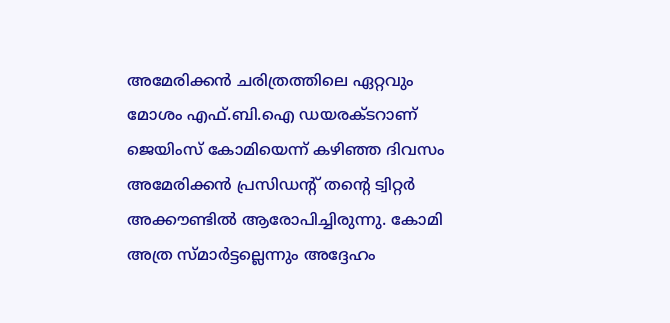അമേരിക്കന്‍ ചരിത്രത്തിലെ ഏറ്റവും മോശം എഫ്.ബി.ഐ ഡയരക്ടറാണ് ജെയിംസ് കോമിയെന്ന് കഴിഞ്ഞ ദിവസം അമേരിക്കന്‍ പ്രസിഡന്റ് തന്റെ ട്വിറ്റര്‍ അക്കൗണ്ടില്‍ ആരോപിച്ചിരുന്നു. കോമി അത്ര സ്മാര്‍ട്ടല്ലെന്നും അദ്ദേഹം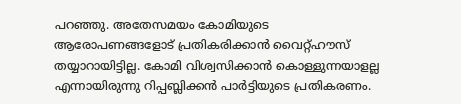പറഞ്ഞു. അതേസമയം കോമിയുടെ ആരോപണങ്ങളോട് പ്രതികരിക്കാന്‍ വൈറ്റ്ഹൗസ് തയ്യാറായിട്ടില്ല. കോമി വിശ്വസിക്കാന്‍ കൊള്ളുന്നയാളല്ല എന്നായിരുന്നു റിപ്പബ്ലിക്കന്‍ പാര്‍ട്ടിയുടെ പ്രതികരണം.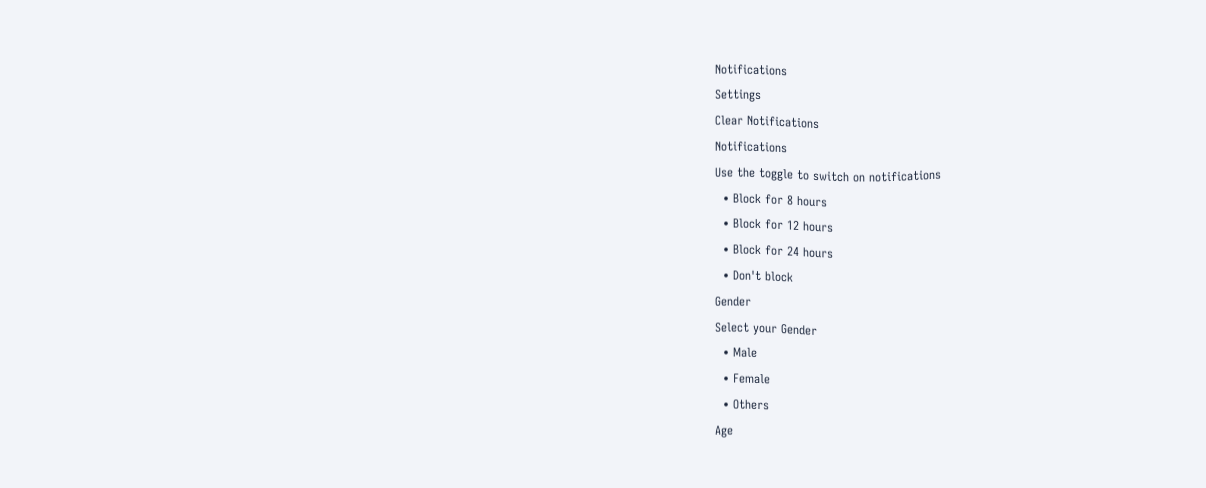Notifications
Settings
Clear Notifications
Notifications
Use the toggle to switch on notifications
  • Block for 8 hours
  • Block for 12 hours
  • Block for 24 hours
  • Don't block
Gender
Select your Gender
  • Male
  • Female
  • Others
Age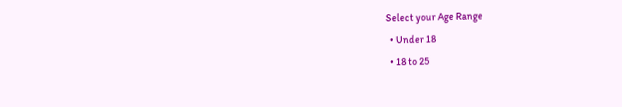Select your Age Range
  • Under 18
  • 18 to 25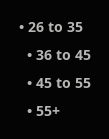• 26 to 35
  • 36 to 45
  • 45 to 55
  • 55+